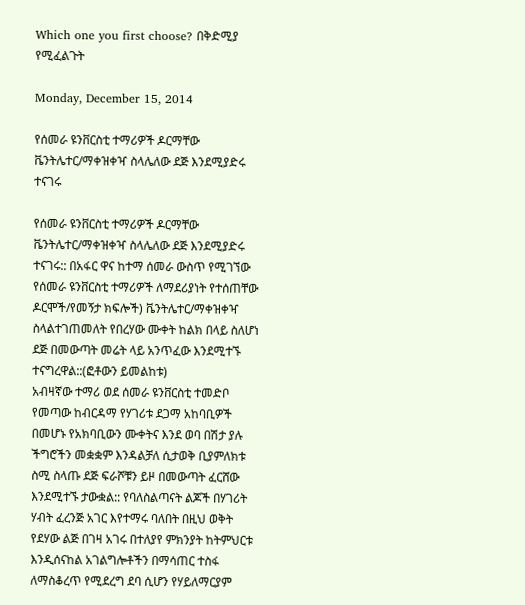Which one you first choose? በቅድሚያ የሚፈልጉት

Monday, December 15, 2014

የሰመራ ዩንቨርስቲ ተማሪዎች ዶርማቸው ቬንትሌተር/ማቀዝቀዣ ስላሌለው ደጅ እንደሚያድሩ ተናገሩ

የሰመራ ዩንቨርስቲ ተማሪዎች ዶርማቸው ቬንትሌተር/ማቀዝቀዣ ስላሌለው ደጅ እንደሚያድሩ ተናገሩ:: በአፋር ዋና ከተማ ሰመራ ውስጥ የሚገኘው የሰመራ ዩንቨርስቲ ተማሪዎች ለማደሪያነት የተሰጠቸው ዶርሞች/የመኝታ ክፍሎች) ቬንትሌተር/ማቀዝቀዣ ስላልተገጠመለት የበረሃው ሙቀት ከልክ በላይ ስለሆነ ደጅ በመውጣት መሬት ላይ አንጥፈው እንደሚተኙ ተናግረዋል::(ፎቶውን ይመልከቱ)
አብዛኛው ተማሪ ወደ ሰመራ ዩንቨርስቲ ተመድቦ የመጣው ከብርዳማ የሃገሪቱ ደጋማ አከባቢዎች በመሆኑ የአክባቢውን ሙቀትና እንደ ወባ በሽታ ያሉ ችግሮችን መቋቋም እንዳልቻለ ሲታወቅ ቢያምለክቱ ስሚ ስላጡ ደጅ ፍራሾቹን ይዞ በመውጣት ፈርሸው እንደሚተኙ ታውቋል:: የባለስልጣናት ልጆች በሃገሪት ሃብት ፈረንጅ አገር እየተማሩ ባለበት በዚህ ወቅት የደሃው ልጅ በገዛ አገሩ በተለያየ ምክንያት ከትምህርቱ እንዲሰናከል አገልግሎቶችን በማሳጠር ተስፋ ለማስቆረጥ የሚደረግ ደባ ሲሆን የሃይለማርያም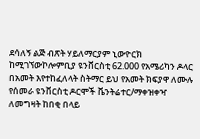ደሳለኝ ልጅ ብጽት ሃይለማርያም ኒውዮርክ ከሚገኘውኮሎምቢያ ዩንቨርስቲ 62.000 የአሜሪካን ዶላር በአመት እየተከፈለላት ስትማር ይህ የአመት ክፍያዋ ለሙሉ የሰመራ ዩንቨርስቲ ዶርሞች ቬንትሬተር/ማቀዝቀዣ ለመግዛት ከበቂ በላይ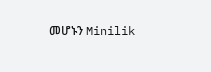መሆኑን Minilik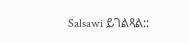Salsawi ይገልጻል::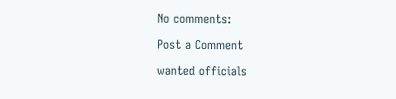No comments:

Post a Comment

wanted officials